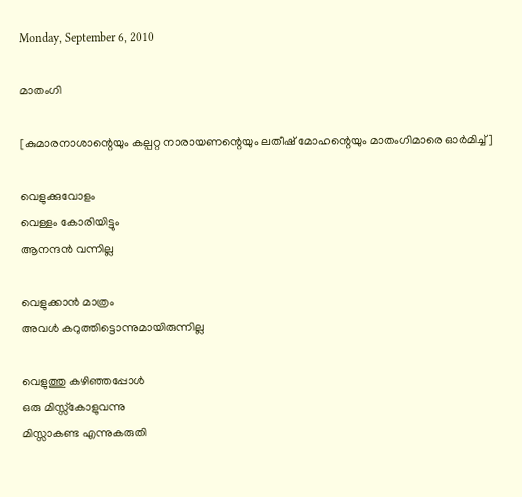Monday, September 6, 2010

മാതംഗി

[കുമാരനാശാന്റെയും കല്പറ്റ നാരായണന്റെയും ലതീഷ് മോഹന്റെയും മാതംഗിമാരെ ഓര്‍മിച്ച്]

വെളുക്കുവോളം
വെള്ളം കോരിയിട്ടും
ആനന്ദന്‍ വന്നില്ല

വെളുക്കാന്‍ മാത്രം
അവള്‍ കറുത്തിട്ടൊന്നുമായിരുന്നില്ല

വെളുത്തു കഴിഞ്ഞപ്പോള്‍
ഒരു മിസ്സ്കോളുവന്നു
മിസ്സാകണ്ട എന്നുകരുതി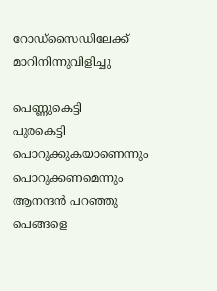റോഡ്‌സൈഡിലേക്ക് മാറിനിന്നുവിളിച്ചു

പെണ്ണുകെട്ടി
പുരകെട്ടി
പൊറുക്കുകയാണെന്നും
പൊറുക്കണമെന്നും
ആനന്ദന്‍ പറഞ്ഞു
പെങ്ങളെ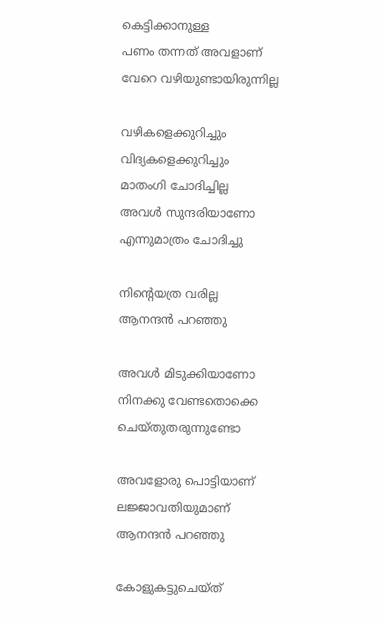കെട്ടിക്കാനുള്ള
പണം തന്നത്‌ അവളാണ്‌
വേറെ വഴിയുണ്ടായിരുന്നില്ല

വഴികളെക്കുറിച്ചും
വിദ്യകളെക്കുറിച്ചും
മാതംഗി ചോദിച്ചില്ല
അവള്‍ സുന്ദരിയാണോ
എന്നുമാത്രം ചോദിച്ചു

നിന്റെയത്ര വരില്ല
ആനന്ദന്‍ പറഞ്ഞു

അവള്‍ മിടുക്കിയാണോ
നിനക്കു വേണ്ടതൊക്കെ
ചെയ്തുതരുന്നുണ്ടോ

അവളോരു പൊട്ടിയാണ്‌
ലജ്ജാവതിയുമാണ്‌
ആനന്ദന്‍ പറഞ്ഞു

കോളുകട്ടുചെയ്ത്‌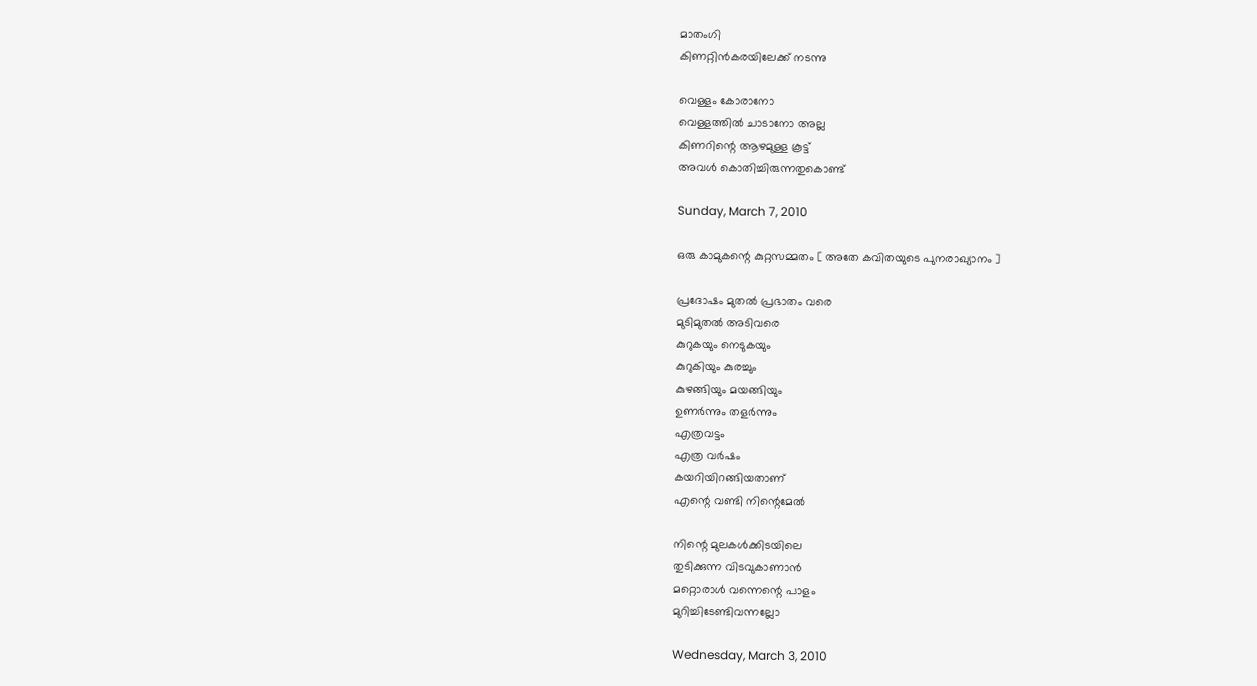മാതംഗി
കിണറ്റിന്‍കരയിലേക്ക് നടന്നു

വെള്ളം കോരാനോ
വെള്ളത്തില്‍ ചാടാനോ അല്ല
കിണറിന്റെ ആഴമുള്ള കൂട്ട്
അവള്‍ കൊതിച്ചിരുന്നതുകൊണ്ട്

Sunday, March 7, 2010

ഒരു കാമുകന്റെ കുറ്റസമ്മതം [ അതേ കവിതയുടെ പുനരാഖ്യാനം ]

പ്രദോഷം മുതല്‍ പ്രഭാതം വരെ
മുടിമുതല്‍ അടിവരെ
കുറുകയും നെടുകയും
കുറുകിയും കുരച്ചും
കുഴങ്ങിയും മയങ്ങിയും
ഉണര്‍ന്നും തളര്‍ന്നും
എത്രവട്ടം
എത്ര വര്‍ഷം
കയറിയിറങ്ങിയതാണ്‌
എന്റെ വണ്ടി നിന്റെമേല്‍

നിന്റെ മുലകള്‍ക്കിടയിലെ
തുടിക്കുന്ന വിടവുകാണാന്‍
മറ്റൊരാള്‍ വന്നെന്റെ പാളം
മുറിച്ചിടേണ്ടിവന്നല്ലോ

Wednesday, March 3, 2010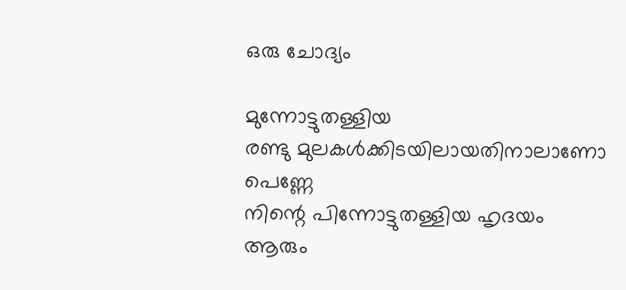ഒരു ചോദ്യം

മുന്നോട്ടുതള്ളിയ
രണ്ടു മുലകള്‍ക്കിടയിലായതിനാലാണോ
പെണ്ണേ
നിന്റെ പിന്നോട്ടുതള്ളിയ ഹൃദയം
ആരും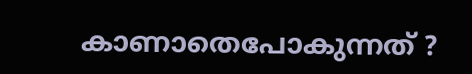കാണാതെപോകുന്നത്‌ ?